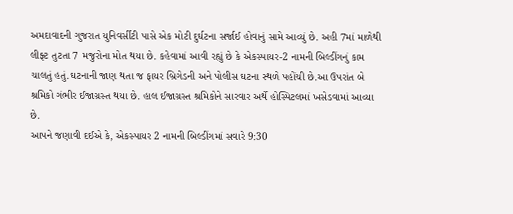અમદાવાદની ગુજરાત યુનિવર્સીટી પાસે એક મોટી દુર્ઘટના સર્જાઈ હોવાનું સામે આવ્યું છે. અહી 7માં માળેથી લીફ્ટ તુટતા 7 મજુરોના મોત થયા છે. કહેવામાં આવી રહ્યું છે કે એકસ્પાયર-2 નામની બિલ્ડીંગનું કામ ચાલતું હતું.ઘટનાની જાણ થતા જ ફાયર બ્રિગેડની અને પોલીસ ઘટના સ્થળે પહોંચી છે.આ ઉપરાંત બે શ્રમિકો ગંભીર ઈજાગ્રસ્ત થયા છે. હાલ ઈજાગ્રસ્ત શ્રમિકોને સારવાર અર્થે હોસ્પિટલમાં ખસેડવામાં આવ્યા છે.
આપને જણાવી દઈએ કે, એકસ્પાયર 2 નામની બિલ્ડીંગમાં સવારે 9:30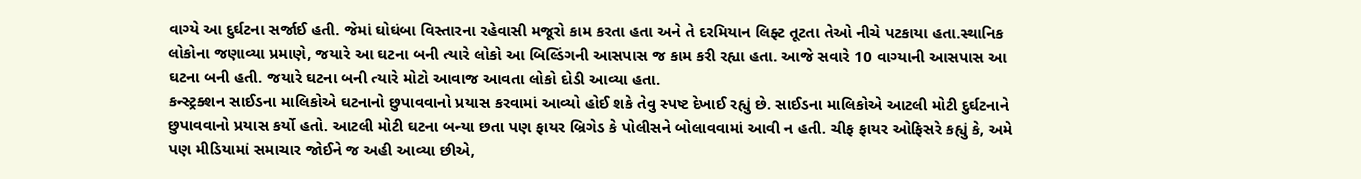વાગ્યે આ દુર્ઘટના સર્જાઈ હતી. જેમાં ઘોઘંબા વિસ્તારના રહેવાસી મજૂરો કામ કરતા હતા અને તે દરમિયાન લિફ્ટ તૂટતા તેઓ નીચે પટકાયા હતા.સ્થાનિક લોકોના જણાવ્યા પ્રમાણે, જયારે આ ઘટના બની ત્યારે લોકો આ બિલ્ડિંગની આસપાસ જ કામ કરી રહ્યા હતા. આજે સવારે 10 વાગ્યાની આસપાસ આ ઘટના બની હતી. જયારે ઘટના બની ત્યારે મોટો આવાજ આવતા લોકો દોડી આવ્યા હતા.
કન્સ્ટ્રક્શન સાઈડના માલિકોએ ઘટનાનો છુપાવવાનો પ્રયાસ કરવામાં આવ્યો હોઈ શકે તેવુ સ્પષ્ટ દેખાઈ રહ્યું છે. સાઈડના માલિકોએ આટલી મોટી દુર્ઘટનાને છુપાવવાનો પ્રયાસ કર્યો હતો. આટલી મોટી ઘટના બન્યા છતા પણ ફાયર બ્રિગેડ કે પોલીસને બોલાવવામાં આવી ન હતી. ચીફ ફાયર ઓફિસરે કહ્યું કે, અમે પણ મીડિયામાં સમાચાર જોઈને જ અહી આવ્યા છીએ,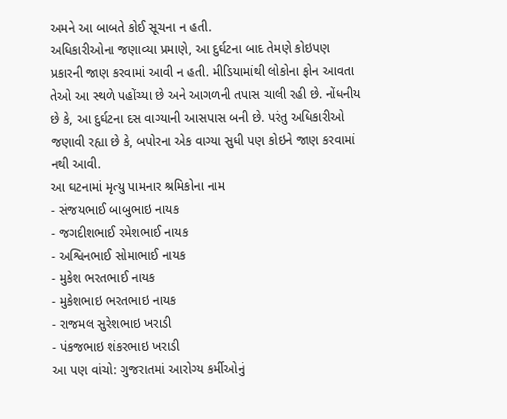અમને આ બાબતે કોઈ સૂચના ન હતી.
અધિકારીઓના જણાવ્યા પ્રમાણે, આ દુર્ઘટના બાદ તેમણે કોઇપણ પ્રકારની જાણ કરવામાં આવી ન હતી. મીડિયામાંથી લોકોના ફોન આવતા તેઓ આ સ્થળે પહોંચ્યા છે અને આગળની તપાસ ચાલી રહી છે. નોંધનીય છે કે, આ દુર્ઘટના દસ વાગ્યાની આસપાસ બની છે. પરંતુ અધિકારીઓ જણાવી રહ્યા છે કે, બપોરના એક વાગ્યા સુધી પણ કોઇને જાણ કરવામાં નથી આવી.
આ ઘટનામાં મૃત્યુ પામનાર શ્રમિકોના નામ
- સંજયભાઈ બાબુભાઇ નાયક
- જગદીશભાઈ રમેશભાઈ નાયક
- અશ્વિનભાઈ સોમાભાઈ નાયક
- મુકેશ ભરતભાઈ નાયક
- મુકેશભાઇ ભરતભાઇ નાયક
- રાજમલ સુરેશભાઇ ખરાડી
- પંકજભાઇ શંકરભાઇ ખરાડી
આ પણ વાંચો: ગુજરાતમાં આરોગ્ય કર્મીઓનું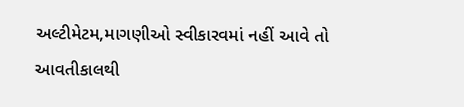અલ્ટીમેટમ,માગણીઓ સ્વીકારવમાં નહીં આવે તો આવતીકાલથી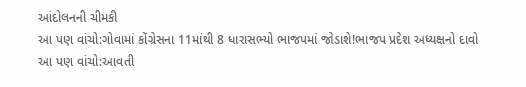આંદોલનની ચીમકી
આ પણ વાંચો:ગોવામાં કોંગ્રેસના 11માંથી 8 ધારાસભ્યો ભાજપમાં જોડાશે!ભાજપ પ્રદેશ અધ્યક્ષનો દાવો
આ પણ વાંચો:આવતી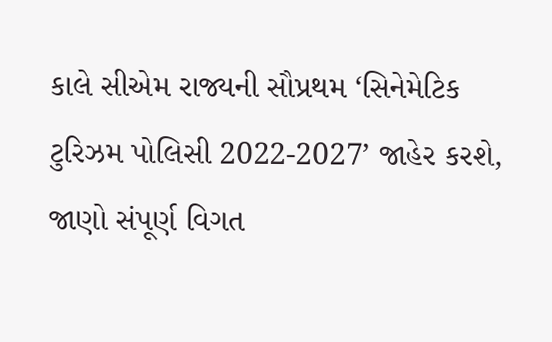કાલે સીએમ રાજ્યની સૌપ્રથમ ‘સિનેમેટિક ટુરિઝમ પોલિસી 2022-2027’ જાહેર કરશે, જાણો સંપૂર્ણ વિગત